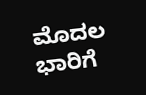ಮೊದಲ ಭಾರಿಗೆ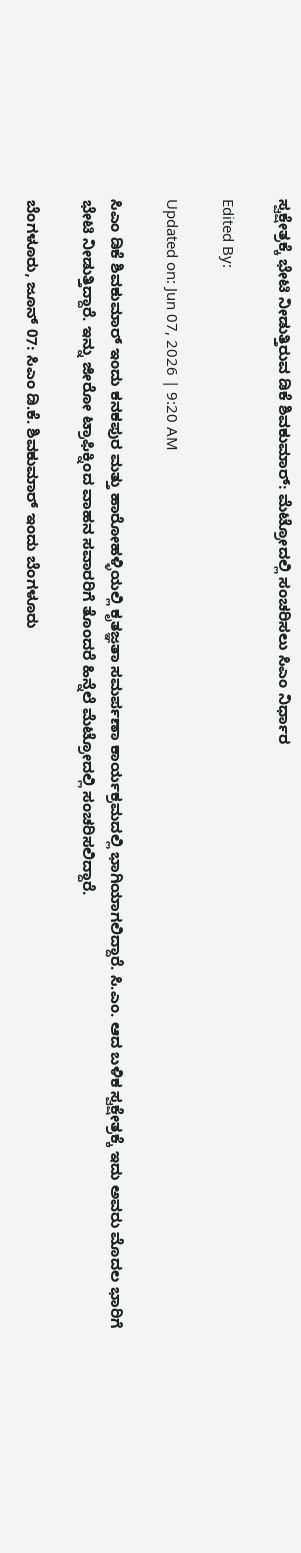ಸ್ವಕ್ಷೇತ್ರಕ್ಕೆ ಭೇಟಿ ನೀಡುತ್ತಿರುವ ಡಿಕೆ ಶಿವಕುಮಾರ್: ಮೆಟ್ರೋದಲ್ಲಿ ಸಂಚರಿಸಲು ಸಿಎಂ ನಿರ್ಧಾರ

Edited By:

Updated on: Jun 07, 2026 | 9:20 AM

ಸಿಎಂ ಡಿಕೆ ಶಿವಕುಮಾರ್ ಇಂದು ಕನಕಪುರ ಮತ್ತು ಹಾರೋಹಳ್ಳಿಯಲ್ಲಿ ಕೃತಜ್ಞತಾ ಸಮರ್ಪಣಾ ಕಾರ್ಯಕ್ರಮದಲ್ಲಿ ಭಾಗಿಯಾಗಲಿದ್ದಾರೆ. ಸಿ.ಎಂ. ಆದ ಬಳಿಕ ಸ್ವಕ್ಷೇತ್ರಕ್ಕೆ ಇದು ಅವರು ಮೊದಲ ಭಾರಿಗೆ ಭೇಟಿ ನೀಡುತ್ತಿದ್ದಾರೆ. ಇನ್ನು ಜೀರೋ ಟ್ರಾಫಿಕ್ನಿಂದ ವಾಹನ ಸವಾರರಿಗೆ ತೊಂದರೆ ಹಿನ್ನೆಲೆ ಮೆಟ್ರೋದಲ್ಲಿ ಸಂಚರಿಸಲಿದ್ದಾರೆ.

ಬೆಂಗಳೂರು, ಜೂನ್ 07: ಸಿಎಂ ಡಿ.ಕೆ. ಶಿವಕುಮಾರ್ ಇಂದು ಬೆಂಗಳೂರು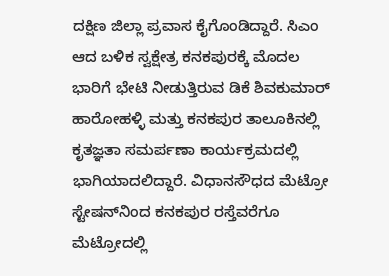ದಕ್ಷಿಣ ಜಿಲ್ಲಾ ಪ್ರವಾಸ ಕೈಗೊಂಡಿದ್ದಾರೆ. ಸಿಎಂ ಆದ ಬಳಿಕ ಸ್ವಕ್ಷೇತ್ರ ಕನಕಪುರಕ್ಕೆ ಮೊದಲ ಭಾರಿಗೆ ಭೇಟಿ ನೀಡುತ್ತಿರುವ ಡಿಕೆ ಶಿವಕುಮಾರ್ ಹಾರೋಹಳ್ಳಿ ಮತ್ತು ಕನಕಪುರ ತಾಲೂಕಿನಲ್ಲಿ ಕೃತಜ್ಞತಾ ಸಮರ್ಪಣಾ ಕಾರ್ಯಕ್ರಮದಲ್ಲಿ ಭಾಗಿಯಾದಲಿದ್ದಾರೆ. ವಿಧಾನಸೌಧದ ಮೆಟ್ರೋ ಸ್ಟೇಷನ್‌ನಿಂದ ಕನಕಪುರ ರಸ್ತೆವರೆಗೂ ಮೆಟ್ರೋದಲ್ಲಿ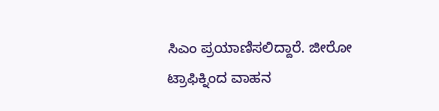ಸಿಎಂ ಪ್ರಯಾಣಿಸಲಿದ್ದಾರೆ. ಜೀರೋ ಟ್ರಾಫಿಕ್ನಿಂದ ವಾಹನ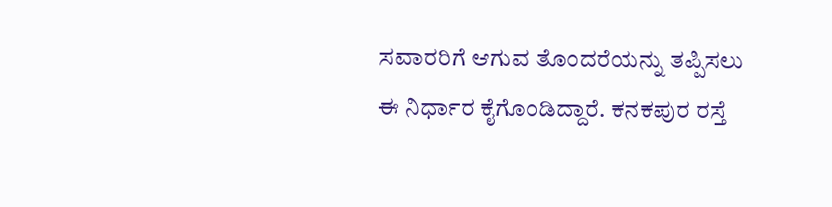ಸವಾರರಿಗೆ ಆಗುವ ತೊಂದರೆಯನ್ನು ತಪ್ಪಿಸಲು ಈ ನಿರ್ಧಾರ ಕೈಗೊಂಡಿದ್ದಾರೆ. ಕನಕಪುರ ರಸ್ತೆ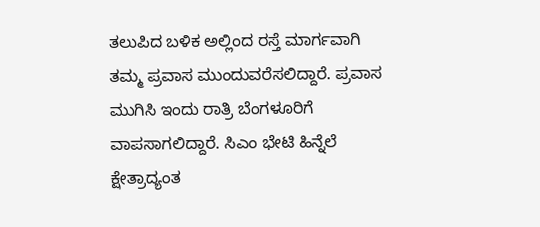ತಲುಪಿದ ಬಳಿಕ ಅಲ್ಲಿಂದ ರಸ್ತೆ ಮಾರ್ಗವಾಗಿ ತಮ್ಮ ಪ್ರವಾಸ ಮುಂದುವರೆಸಲಿದ್ದಾರೆ. ಪ್ರವಾಸ ಮುಗಿಸಿ ಇಂದು ರಾತ್ರಿ ಬೆಂಗಳೂರಿಗೆ ವಾಪಸಾಗಲಿದ್ದಾರೆ. ಸಿಎಂ ಭೇಟಿ ಹಿನ್ನೆಲೆ ಕ್ಷೇತ್ರಾದ್ಯಂತ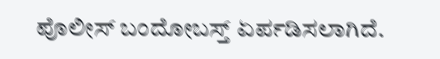ಪೊಲೀಸ್ ಬಂದೋಬಸ್ತ್ ಏರ್ಪಡಿಸಲಾಗಿದೆ.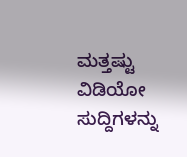ಮತ್ತಷ್ಟು ವಿಡಿಯೋ ಸುದ್ದಿಗಳನ್ನು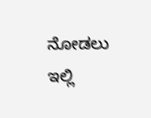ನೋಡಲು ಇಲ್ಲಿ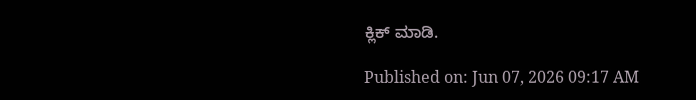ಕ್ಲಿಕ್ ಮಾಡಿ.

Published on: Jun 07, 2026 09:17 AM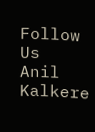Follow Us
Anil Kalkere